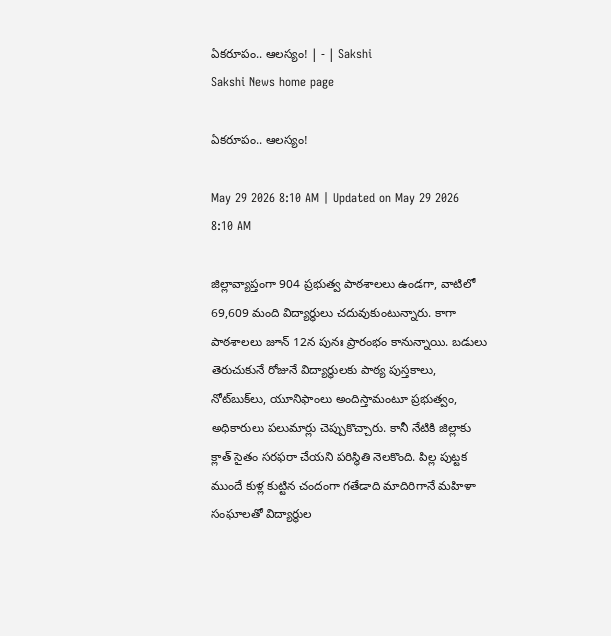ఏకరూపం.. ఆలస్యం! | - | Sakshi
Sakshi News home page

ఏకరూపం.. ఆలస్యం!

May 29 2026 8:10 AM | Updated on May 29 2026 8:10 AM

జిల్లావ్యాప్తంగా 904 ప్రభుత్వ పాఠశాలలు ఉండగా, వాటిలో 69,609 మంది విద్యార్థులు చదువుకుంటున్నారు. కాగా పాఠశాలలు జూన్‌ 12న పునః ప్రారంభం కానున్నాయి. బడులు తెరుచుకునే రోజునే విద్యార్థులకు పాఠ్య పుస్తకాలు, నోట్‌బుక్‌లు, యూనిఫాంలు అందిస్తామంటూ ప్రభుత్వం, అధికారులు పలుమార్లు చెప్పుకొచ్చారు. కానీ నేటికి జిల్లాకు క్లాత్‌ సైతం సరఫరా చేయని పరిస్థితి నెలకొంది. పిల్ల పుట్టక ముందే కుళ్ల కుట్టిన చందంగా గతేడాది మాదిరిగానే మహిళా సంఘాలతో విద్యార్థుల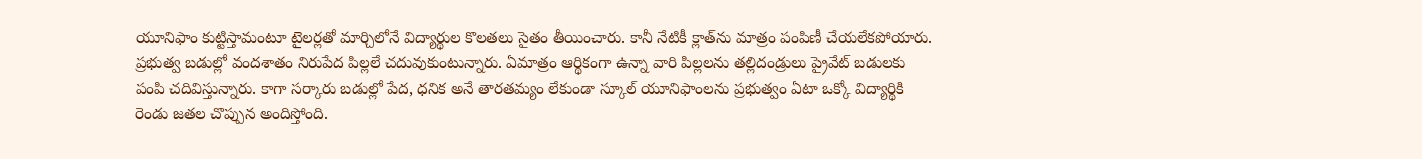యూనిఫాం కుట్టిస్తామంటూ టైలర్లతో మార్చిలోనే విద్యార్థుల కొలతలు సైతం తీయించారు. కానీ నేటికీ క్లాత్‌ను మాత్రం పంపిణీ చేయలేకపోయారు. ప్రభుత్వ బడుల్లో వందశాతం నిరుపేద పిల్లలే చదువుకుంటున్నారు. ఏమాత్రం ఆర్థికంగా ఉన్నా వారి పిల్లలను తల్లిదండ్రులు ప్రైవేట్‌ బడులకు పంపి చదివిస్తున్నారు. కాగా సర్కారు బడుల్లో పేద, ధనిక అనే తారతమ్యం లేకుండా స్కూల్‌ యూనిఫాంలను ప్రభుత్వం ఏటా ఒక్కో విద్యార్థికి రెండు జతల చొప్పున అందిస్తోంది.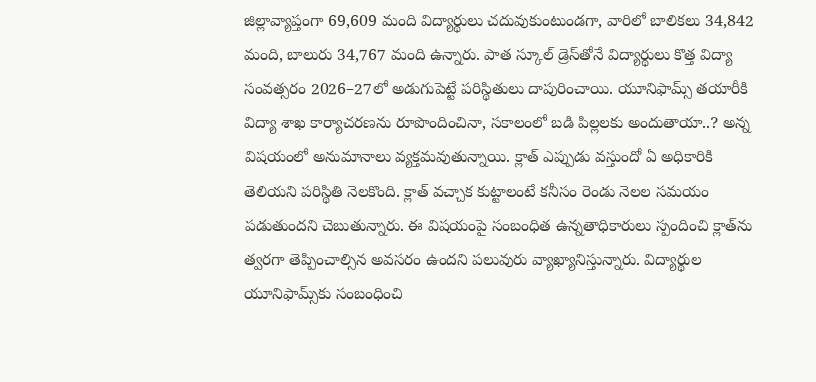జిల్లావ్యాప్తంగా 69,609 మంది విద్యార్థులు చదువుకుంటుండగా, వారిలో బాలికలు 34,842 మంది, బాలురు 34,767 మంది ఉన్నారు. పాత స్కూల్‌ డ్రెస్‌తోనే విద్యార్థులు కొత్త విద్యా సంవత్సరం 2026–27లో అడుగుపెట్టే పరిస్థితులు దాపురించాయి. యూనిఫామ్స్‌ తయారీకి విద్యా శాఖ కార్యాచరణను రూపొందించినా, సకాలంలో బడి పిల్లలకు అందుతాయా..? అన్న విషయంలో అనుమానాలు వ్యక్తమవుతున్నాయి. క్లాత్‌ ఎప్పుడు వస్తుందో ఏ అధికారికి తెలియని పరిస్థితి నెలకొంది. క్లాత్‌ వచ్చాక కుట్టాలంటే కనీసం రెండు నెలల సమయం పడుతుందని చెబుతున్నారు. ఈ విషయంపై సంబంధిత ఉన్నతాధికారులు స్పందించి క్లాత్‌ను త్వరగా తెప్పించాల్సిన అవసరం ఉందని పలువురు వ్యాఖ్యానిస్తున్నారు. విద్యార్థుల యూనిఫామ్స్‌కు సంబంధించి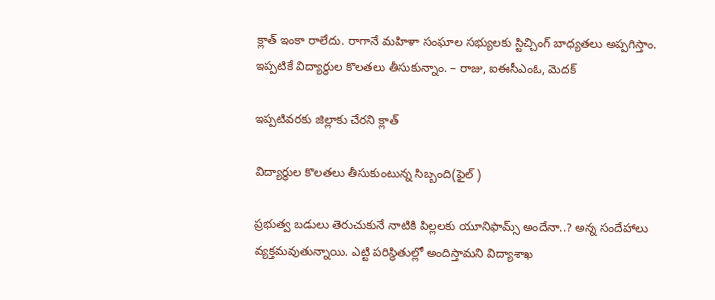క్లాత్‌ ఇంకా రాలేదు. రాగానే మహిళా సంఘాల సభ్యులకు స్టిచ్చింగ్‌ బాధ్యతలు అప్పగిస్తాం. ఇప్పటికే విద్యార్థుల కొలతలు తీసుకున్నాం. – రాజు, ఐఈసీఎంఓ, మెదక్‌

ఇప్పటివరకు జిల్లాకు చేరని క్లాత్‌

విద్యార్థుల కొలతలు తీసుకుంటున్న సిబ్బంది(ఫైల్‌ )

ప్రభుత్వ బడులు తెరుచుకునే నాటికి పిల్లలకు యూనిఫామ్స్‌ అందేనా..? అన్న సందేహాలు వ్యక్తమవుతున్నాయి. ఎట్టి పరిస్థితుల్లో అందిస్తామని విద్యాశాఖ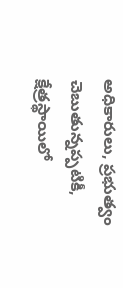అధికారులు, ప్రభుత్వం చెబుతున్నప్పటికీ, క్షేత్రస్థాయిలో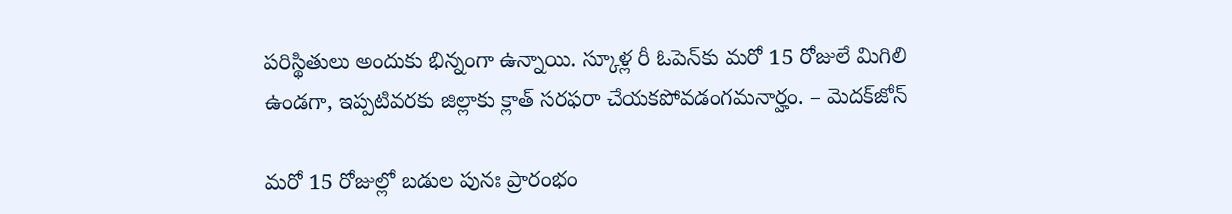పరిస్థితులు అందుకు భిన్నంగా ఉన్నాయి. స్కూళ్ల రీ ఓపెన్‌కు మరో 15 రోజులే మిగిలి ఉండగా, ఇప్పటివరకు జిల్లాకు క్లాత్‌ సరఫరా చేయకపోవడంగమనార్హం. – మెదక్‌జోన్‌

మరో 15 రోజుల్లో బడుల పునః ప్రారంభం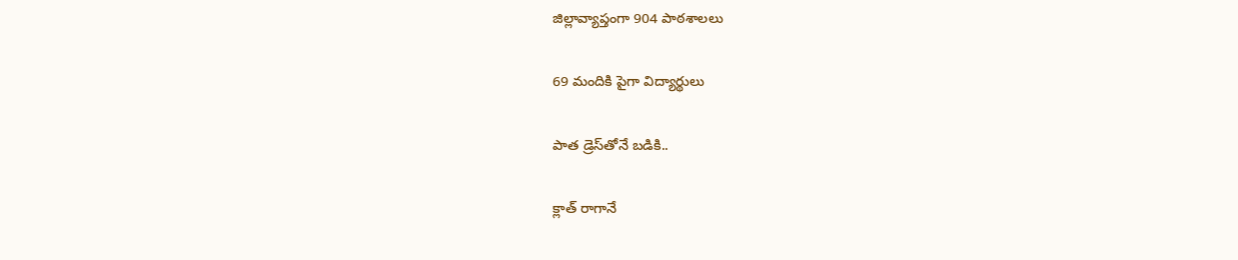జిల్లావ్యాప్తంగా 904 పాఠశాలలు

69 మందికి పైగా విద్యార్థులు

పాత డ్రెస్‌తోనే బడికి..

క్లాత్‌ రాగానే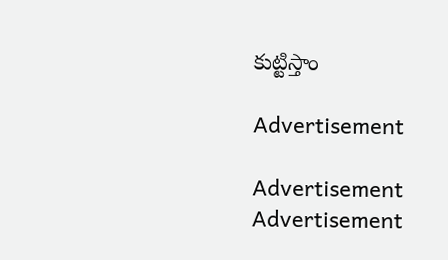కుట్టిస్తాం

Advertisement

Advertisement
Advertisement